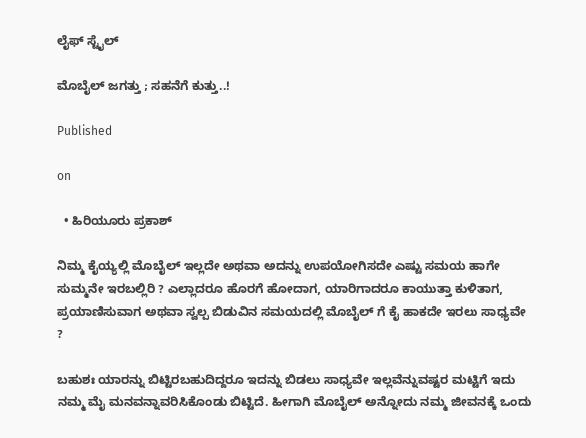ಲೈಫ್ ಸ್ಟೈಲ್

ಮೊಬೈಲ್ ಜಗತ್ತು ; ಸಹನೆಗೆ‌ ಕುತ್ತು..!

Published

on

  • ಹಿರಿಯೂರು ಪ್ರಕಾಶ್

ನಿಮ್ಮ ಕೈಯ್ಯಲ್ಲಿ ಮೊಬೈಲ್ ಇಲ್ಲದೇ ಅಥವಾ ಅದನ್ನು ಉಪಯೋಗಿಸದೇ ಎಷ್ಟು ಸಮಯ ಹಾಗೇ ಸುಮ್ಮನೇ ಇರಬಲ್ಲಿರಿ ? ಎಲ್ಲಾದರೂ ಹೊರಗೆ ಹೋದಾಗ, ಯಾರಿಗಾದರೂ ಕಾಯುತ್ತಾ ಕುಳಿತಾಗ, ಪ್ರಯಾಣಿಸುವಾಗ ಅಥವಾ ಸ್ವಲ್ಪ ಬಿಡುವಿನ ಸಮಯದಲ್ಲಿ ಮೊಬೈಲ್ ಗೆ ಕೈ ಹಾಕದೇ ಇರಲು ಸಾಧ್ಯವೇ ?

ಬಹುಶಃ ಯಾರನ್ನು ಬಿಟ್ಟಿರಬಹುದಿದ್ದರೂ ಇದನ್ನು ಬಿಡಲು ಸಾಧ್ಯವೇ ಇಲ್ಲವೆನ್ನುವಷ್ಟರ ಮಟ್ಟಿಗೆ ಇದು ನಮ್ಮ ಮೈ ಮನವನ್ನಾವರಿಸಿಕೊಂಡು ಬಿಟ್ಟಿದೆ. ಹೀಗಾಗಿ ಮೊಬೈಲ್ ಅನ್ನೋದು ನಮ್ಮ‌ ಜೀವನಕ್ಕೆ ಒಂದು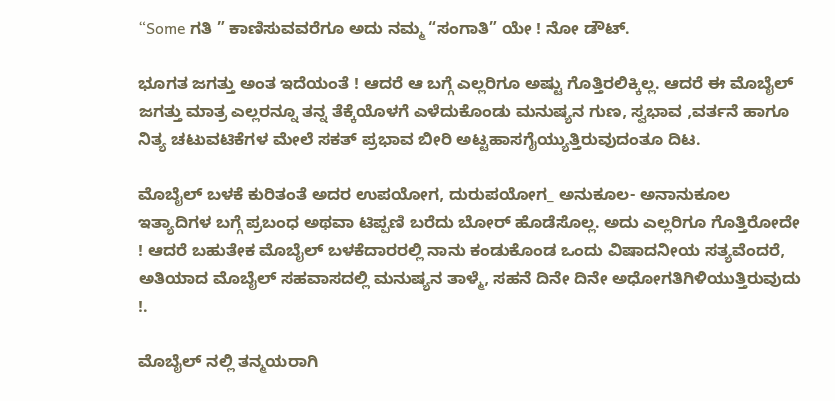“Some ಗತಿ ” ಕಾಣಿಸುವವರೆಗೂ ಅದು ನಮ್ಮ “ಸಂಗಾತಿ” ಯೇ ! ನೋ ಡೌಟ್.

ಭೂಗತ ಜಗತ್ತು ಅಂತ ಇದೆಯಂತೆ ! ಆದರೆ ಆ ಬಗ್ಗೆ ಎಲ್ಲರಿಗೂ ಅಷ್ಟು ಗೊತ್ತಿರಲಿಕ್ಕಿಲ್ಲ. ಆದರೆ ಈ ಮೊಬೈಲ್ ಜಗತ್ತು ಮಾತ್ರ ಎಲ್ಲರನ್ನೂ ತನ್ನ ತೆಕ್ಕೆಯೊಳಗೆ ಎಳೆದುಕೊಂಡು ಮನುಷ್ಯನ ಗುಣ, ಸ್ವಭಾವ ,ವರ್ತನೆ ಹಾಗೂ ನಿತ್ಯ ಚಟುವಟಿಕೆಗಳ ಮೇಲೆ ಸಕತ್ ಪ್ರಭಾವ ಬೀರಿ ಅಟ್ಟಹಾಸಗೈಯ್ಯುತ್ತಿರುವುದಂತೂ ದಿಟ.

ಮೊಬೈಲ್ ಬಳಕೆ ಕುರಿತಂತೆ ಅದರ ಉಪಯೋಗ, ದುರುಪಯೋಗ_ ಅನುಕೂಲ- ಅನಾನುಕೂಲ ಇತ್ಯಾದಿಗಳ ಬಗ್ಗೆ ಪ್ರಬಂಧ ಅಥವಾ ಟಿಪ್ಪಣಿ ಬರೆದು ಬೋರ್ ಹೊಡೆಸೊಲ್ಲ. ಅದು ಎಲ್ಲರಿಗೂ ಗೊತ್ತಿರೋದೇ ! ಆದರೆ ಬಹುತೇಕ ಮೊಬೈಲ್ ಬಳಕೆದಾರರಲ್ಲಿ ನಾನು ಕಂಡುಕೊಂಡ ಒಂದು ವಿಷಾದನೀಯ ಸತ್ಯವೆಂದರೆ, ಅತಿಯಾದ ಮೊಬೈಲ್ ಸಹವಾಸದಲ್ಲಿ‌ ಮನುಷ್ಯನ ತಾಳ್ಮೆ, ಸಹನೆ ದಿನೇ ದಿನೇ ಅಧೋಗತಿಗಿಳಿಯುತ್ತಿರುವುದು !.

ಮೊಬೈಲ್ ನಲ್ಲಿ ತನ್ಮಯರಾಗಿ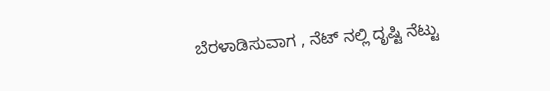ಬೆರಳಾಡಿಸುವಾಗ , ನೆಟ್ ನಲ್ಲಿ ದೃಷ್ಟಿ ನೆಟ್ಟು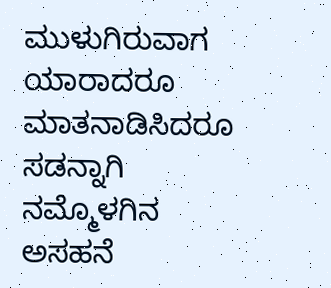ಮುಳುಗಿರುವಾಗ ಯಾರಾದರೂ ಮಾತನಾಡಿಸಿದರೂ ಸಡನ್ನಾಗಿ ನಮ್ಮೊಳಗಿನ‌ ಅಸಹನೆ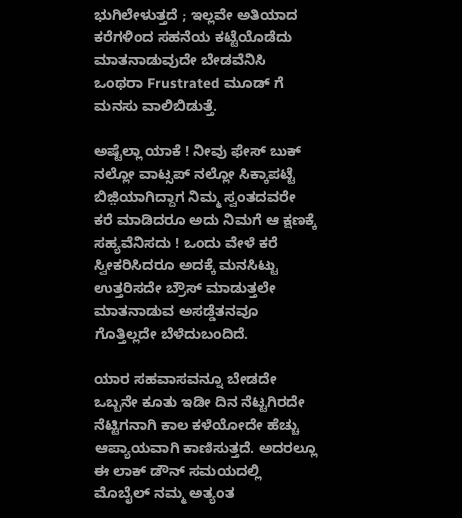ಭುಗಿಲೇಳುತ್ತದೆ ; ಇಲ್ಲವೇ ಅತಿಯಾದ ಕರೆಗಳಿಂದ‌ ಸಹನೆಯ ಕಟ್ಟೆಯೊಡೆದು ಮಾತನಾಡುವುದೇ ಬೇಡವೆನಿಸಿ ಒಂಥರಾ Frustrated ಮೂಡ್ ಗೆ ಮನಸು ವಾಲಿಬಿಡುತ್ತೆ.

ಅಷ್ಟೆಲ್ಲಾ ಯಾಕೆ ! ನೀವು ಫೇಸ್ ಬುಕ್ ನಲ್ಲೋ ವಾಟ್ಸಪ್ ನಲ್ಲೋ ಸಿಕ್ಕಾಪಟ್ಟೆ ಬಿಜ಼ಿಯಾಗಿದ್ದಾಗ ನಿಮ್ಮ ಸ್ವಂತದವರೇ ಕರೆ ಮಾಡಿದರೂ ಅದು‌ ನಿಮಗೆ ಆ ಕ್ಷಣಕ್ಕೆ ಸಹ್ಯವೆನಿಸದು ! ಒಂದು ವೇಳೆ ಕರೆ ಸ್ವೀಕರಿಸಿದರೂ ಅದಕ್ಕೆ ಮನಸಿಟ್ಟು ಉತ್ತರಿಸದೇ ಬ್ರೌಸ್ ಮಾಡುತ್ತಲೇ ಮಾತನಾಡುವ ಅಸಡ್ಡೆತನವೂ ಗೊತ್ತಿಲ್ಲದೇ ಬೆಳೆದುಬಂದಿದೆ.

ಯಾರ ಸಹವಾಸವನ್ನೂ ಬೇಡದೇ ಒಬ್ಬನೇ‌ ಕೂತು ಇಡೀ ದಿನ ನೆಟ್ಟಗಿರದೇ ನೆಟ್ಟಿಗನಾಗಿ ಕಾಲ ಕಳೆಯೋದೇ ಹೆಚ್ಚು ಆಪ್ಯಾಯವಾಗಿ ಕಾಣಿಸುತ್ತದೆ. ಅದರಲ್ಲೂ ಈ ಲಾಕ್ ಡೌನ್ ಸಮಯದಲ್ಲಿ ಮೊಬೈಲ್ ನಮ್ಮ ಅತ್ಯಂತ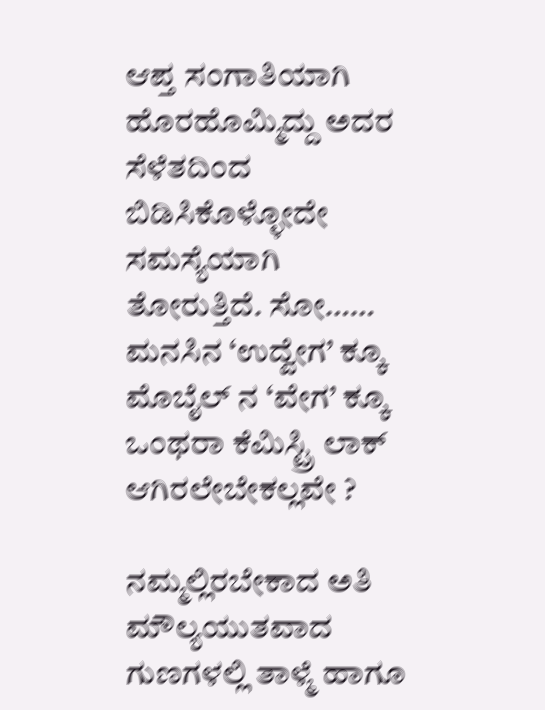ಆಪ್ತ ಸಂಗಾತಿಯಾಗಿ ಹೊರಹೊಮ್ಮಿದ್ದು ಅದರ ಸೆಳೆತದಿಂದ ಬಿಡಿಸಿಕೊಳ್ಳೋದೇ ಸಮಸ್ಯೆಯಾಗಿ ತೋರುತ್ತಿದೆ. ಸೋ…… ಮನಸಿನ‌ ‘ಉದ್ವೇಗ’ ಕ್ಕೂ ಮೊಬೈಲ್ ನ ‘ವೇಗ’ ಕ್ಕೂ ಒಂಥರಾ ಕೆಮಿಸ್ಟ್ರಿ ಲಾಕ್ ಆಗಿರಲೇಬೇಕಲ್ಲವೇ ?

ನಮ್ಮಲ್ಲಿರಬೇಕಾದ ಅತಿ ಮೌಲ್ಯಯುತವಾದ ಗುಣಗಳಲ್ಲಿ ತಾಳ್ಮೆ ಹಾಗೂ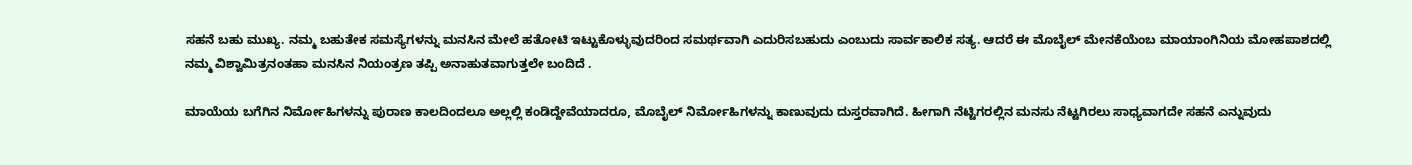ಸಹನೆ ಬಹು ಮುಖ್ಯ. ನಮ್ಮ‌ ಬಹುತೇಕ ಸಮಸ್ಯೆಗಳನ್ನು ಮನಸಿನ ಮೇಲೆ‌ ಹತೋಟಿ ಇಟ್ಟುಕೊಳ್ಳುವುದರಿಂದ ಸಮರ್ಥವಾಗಿ ಎದುರಿಸಬಹುದು ಎಂಬುದು ಸಾರ್ವಕಾಲಿಕ ಸತ್ಯ. ಆದರೆ ಈ ಮೊಬೈಲ್ ಮೇನಕೆಯೆಂಬ ಮಾಯಾಂಗಿನಿಯ ಮೋಹಪಾಶದಲ್ಲಿ ನಮ್ಮ ವಿಶ್ವಾಮಿತ್ರನಂತಹಾ ಮನಸಿನ ನಿಯಂತ್ರಣ ತಪ್ಪಿ ಅನಾಹುತವಾಗುತ್ತಲೇ ಬಂದಿದೆ .

ಮಾಯೆಯ ಬಗೆಗಿನ ನಿರ್ಮೋಹಿಗಳನ್ನು ಪುರಾಣ ಕಾಲದಿಂದಲೂ ಅಲ್ಲಲ್ಲಿ ಕಂಡಿದ್ದೇವೆಯಾದರೂ, ಮೊಬೈಲ್ ನಿರ್ಮೋಹಿಗಳನ್ನು ಕಾಣುವುದು ದುಸ್ತರವಾಗಿದೆ. ಹೀಗಾಗಿ ನೆಟ್ಟಿಗರಲ್ಲಿನ ಮನಸು ನೆಟ್ಟಗಿರಲು ಸಾಧ್ಯವಾಗದೇ ಸಹನೆ ಎನ್ನುವುದು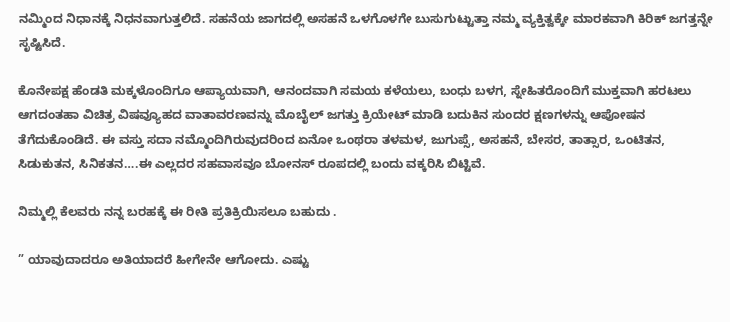ನಮ್ಮಿಂದ‌ ನಿಧಾನಕ್ಕೆ ‌ನಿಧನವಾಗುತ್ತಲಿದೆ. ಸಹನೆಯ ಜಾಗದಲ್ಲಿ ಅಸಹನೆ ಒಳಗೊಳಗೇ ಬುಸುಗುಟ್ಟುತ್ತಾ ನಮ್ಮ‌ ವ್ಯಕ್ತಿತ್ವಕ್ಕೇ ಮಾರಕವಾಗಿ ಕಿರಿಕ್ ಜಗತ್ತನ್ನೇ ಸೃಷ್ಟಿಸಿದೆ.

ಕೊನೇಪಕ್ಷ ಹೆಂಡತಿ ಮಕ್ಕಳೊಂದಿಗೂ ಆಪ್ಯಾಯವಾಗಿ, ಆನಂದವಾಗಿ ಸಮಯ ಕಳೆಯಲು, ಬಂಧು ಬಳಗ, ಸ್ನೇಹಿತರೊಂದಿಗೆ ಮುಕ್ತವಾಗಿ ಹರಟಲು ಆಗದಂತಹಾ ವಿಚಿತ್ರ ವಿಷವ್ಯೂಹದ ವಾತಾವರಣವನ್ನು ಮೊಬೈಲ್ ಜಗತ್ತು ಕ್ರಿಯೇಟ್ ಮಾಡಿ ಬದುಕಿನ ಸುಂದರ ಕ್ಷಣಗಳನ್ನು ಆಪೋಷನ ತೆಗೆದುಕೊಂಡಿದೆ. ಈ ವಸ್ತು ಸದಾ ನಮ್ಮೊಂದಿಗಿರುವುದರಿಂದ ಏನೋ ಒಂಥರಾ ತಳಮಳ, ಜುಗುಪ್ಸೆ, ಅಸಹನೆ, ಬೇಸರ, ತಾತ್ಸಾರ, ಒಂಟಿತನ, ಸಿಡುಕುತನ, ಸಿನಿಕತನ….ಈ ಎಲ್ಲದರ ಸಹವಾಸವೂ ಬೋನಸ್ ರೂಪದಲ್ಲಿ ಬಂದು ವಕ್ಕರಿಸಿ ಬಿಟ್ಟಿವೆ.

ನಿಮ್ಮಲ್ಲಿ ಕೆಲವರು ನನ್ನ ಬರಹಕ್ಕೆ ಈ ರೀತಿ ಪ್ರತಿಕ್ರಿಯಿಸಲೂ ಬಹುದು .

” ಯಾವುದಾದರೂ ಅತಿಯಾದರೆ ಹೀಗೇನೇ ಆಗೋದು. ಎಷ್ಟು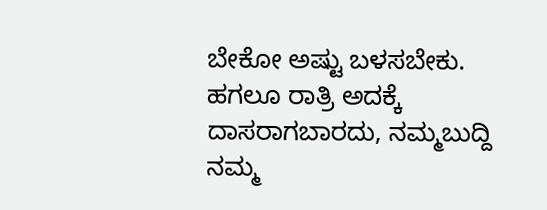ಬೇಕೋ ಅಷ್ಟು ಬಳಸಬೇಕು. ಹಗಲೂ ರಾತ್ರಿ ಅದಕ್ಕೆ ದಾಸರಾಗಬಾರದು, ನಮ್ಮ‌ಬುದ್ದಿ ನಮ್ಮ‌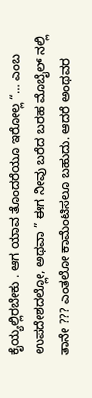ಕೈಯ್ಯಲ್ಲಿರಬೇಕು . ಆಗ ಯಾವ ತೊಂದರೆಯೂ ಇರೋಲ್ಲ “… ಎಂಬ‌ ಉಪದೇಶದಲ್ಲೋ, ಅಥವಾ ” ಈಗ ನೀವು ಬರೆದ ಬರಹ ಮೊಬೈಲ್ ನಲ್ಲಿ ತಾನೇ ??? ಎಂತಲೋ ಕಾಮೆಂಟಿಸಲೂ ಬಹುದು. ಆದರೆ ಅಂಥವರ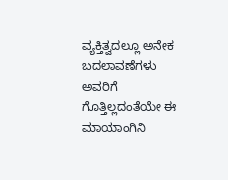ವ್ಯಕ್ತಿತ್ವದಲ್ಲೂ ಅನೇಕ ಬದಲಾವಣೆಗಳು ಅವರಿಗೆ ಗೊತ್ತಿಲ್ಲದಂತೆಯೇ ಈ ಮಾಯಾಂಗಿನಿ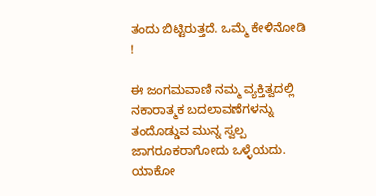ತಂದು ಬಿಟ್ಟಿರುತ್ತದೆ. ಒಮ್ಮೆ ಕೇಳಿನೋಡಿ‌ !

ಈ ಜಂಗಮವಾಣಿ ನಮ್ಮ ವ್ಯಕ್ತಿತ್ವದಲ್ಲಿ ನಕಾರಾತ್ಮಕ ‌ಬದಲಾವಣೆಗಳನ್ನು ತಂದೊಡ್ಡುವ ಮುನ್ನ ಸ್ವಲ್ಪ ಜಾಗರೂಕರಾಗೋದು ಒಳ್ಳೆಯದು. ಯಾಕೋ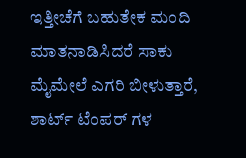ಇತ್ತೀಚೆಗೆ ಬಹುತೇಕ ಮಂದಿ ಮಾತನಾಡಿಸಿದರೆ ಸಾಕು ಮೈಮೇಲೆ ಎಗರಿ ಬೀಳುತ್ತಾರೆ, ಶಾರ್ಟ್ ಟೆಂಪರ್ ಗಳ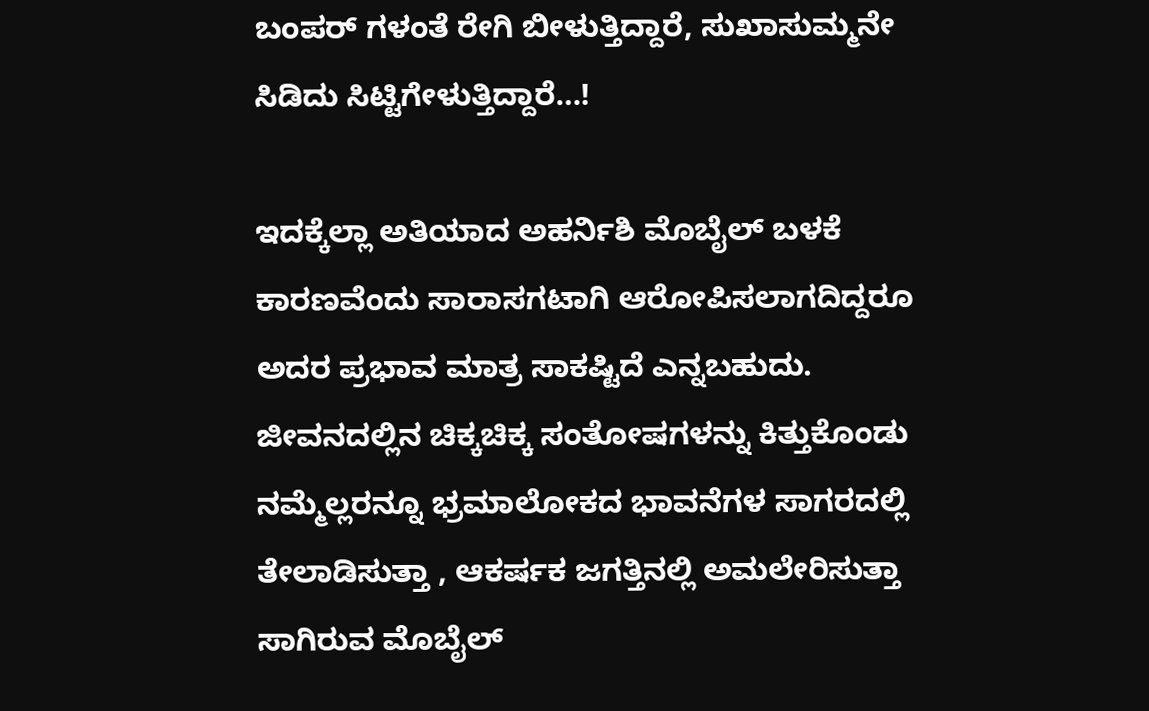ಬಂಪರ್ ಗಳಂತೆ ರೇಗಿ ಬೀಳುತ್ತಿದ್ದಾರೆ, ಸುಖಾಸುಮ್ಮನೇ ಸಿಡಿದು ಸಿಟ್ಟಿಗೇಳುತ್ತಿದ್ದಾರೆ…!

ಇದಕ್ಕೆಲ್ಲಾ ಅತಿಯಾದ ಅಹರ್ನಿಶಿ ಮೊಬೈಲ್‌ ಬಳಕೆ ಕಾರಣವೆಂದು ಸಾರಾಸಗಟಾಗಿ ಆರೋಪಿಸಲಾಗದಿದ್ದರೂ ಅದರ ಪ್ರಭಾವ ಮಾತ್ರ ಸಾಕಷ್ಟಿದೆ ಎನ್ನಬಹುದು. ಜೀವನದಲ್ಲಿನ ಚಿಕ್ಕ‌ಚಿಕ್ಕ ಸಂತೋಷಗಳನ್ನು ಕಿತ್ತುಕೊಂಡು ನಮ್ಮೆಲ್ಲರನ್ನೂ ಭ್ರಮಾಲೋಕದ ಭಾವನೆಗಳ ಸಾಗರದಲ್ಲಿ ತೇಲಾಡಿಸುತ್ತಾ , ಆಕರ್ಷಕ ‌ಜಗತ್ತಿನಲ್ಲಿ‌ ಅಮಲೇರಿಸುತ್ತಾ ಸಾಗಿರುವ ಮೊಬೈಲ್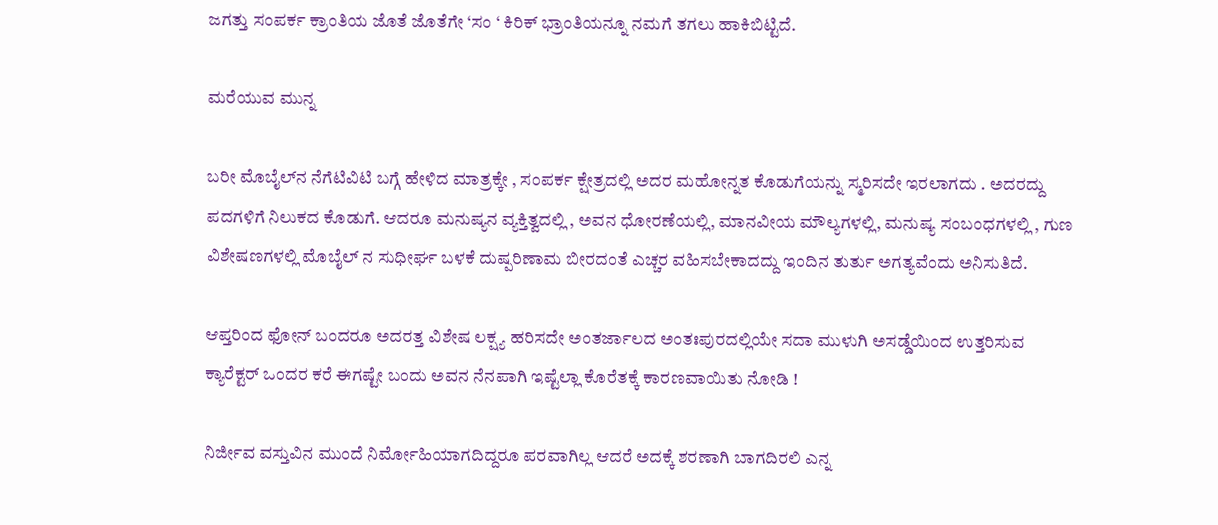ಜಗತ್ತು ಸಂಪರ್ಕ ಕ್ರಾಂತಿಯ ಜೊತೆ ಜೊತೆಗೇ ‘ಸಂ‌ ‘ ಕಿರಿಕ್ ಭ್ರಾಂತಿಯನ್ನೂ ನಮಗೆ ತಗಲು ಹಾಕಿಬಿಟ್ಟಿದೆ.

ಮರೆಯುವ ಮುನ್ನ

ಬರೀ ಮೊಬೈಲ್‌ನ‌ ನೆಗೆಟಿವಿಟಿ ಬಗ್ಗೆ ಹೇಳಿದ ಮಾತ್ರಕ್ಕೇ , ಸಂಪರ್ಕ ಕ್ಷೇತ್ರದಲ್ಲಿ ಅದರ ಮಹೋನ್ನತ ಕೊಡುಗೆಯನ್ನು ಸ್ಮರಿಸದೇ ಇರಲಾಗದು . ಅದರದ್ದು ಪದಗಳಿಗೆ‌ ನಿಲುಕದ ಕೊಡುಗೆ. ಆದರೂ ಮನುಷ್ಯನ ವ್ಯಕ್ತಿತ್ವದಲ್ಲಿ , ಅವನ ಧೋರಣೆಯಲ್ಲಿ, ಮಾನವೀಯ ಮೌಲ್ಯಗಳಲ್ಲಿ, ಮನುಷ್ಯ ಸಂಬಂಧಗಳಲ್ಲಿ , ಗುಣ‌ ವಿಶೇಷಣಗಳಲ್ಲಿ ಮೊಬೈಲ್ ನ ಸುಧೀರ್ಘ ಬಳಕೆ ದುಷ್ಪರಿಣಾಮ ಬೀರದಂತೆ ಎಚ್ಚರ ವಹಿಸಬೇಕಾದದ್ದು ಇಂದಿನ ತುರ್ತು ಅಗತ್ಯವೆಂದು ಅನಿಸುತಿದೆ.

ಆಪ್ತರಿಂದ ಫೋನ್ ಬಂದರೂ ಅದರತ್ತ ವಿಶೇಷ ಲಕ್ಷ್ಯ ಹರಿಸದೇ ಅಂತರ್ಜಾಲದ ಅಂತಃಪುರದಲ್ಲಿಯೇ ಸದಾ ಮುಳುಗಿ ಅಸಡ್ಡೆಯಿಂದ ಉತ್ತರಿಸುವ ಕ್ಯಾರೆಕ್ಟರ್ ಒಂದರ ಕರೆ ಈಗಷ್ಟೇ ಬಂದು ಅವನ ನೆನಪಾಗಿ ಇಷ್ಟೆಲ್ಲಾ ಕೊರೆತಕ್ಕೆ ಕಾರಣವಾಯಿತು ನೋಡಿ !

ನಿರ್ಜೀವ ವಸ್ತುವಿನ ಮುಂದೆ ನಿರ್ಮೋಹಿಯಾಗದಿದ್ದರೂ ಪರವಾಗಿಲ್ಲ ಆದರೆ ಅದಕ್ಕೆ ಶರಣಾಗಿ ಬಾಗದಿರಲಿ ಎನ್ನ‌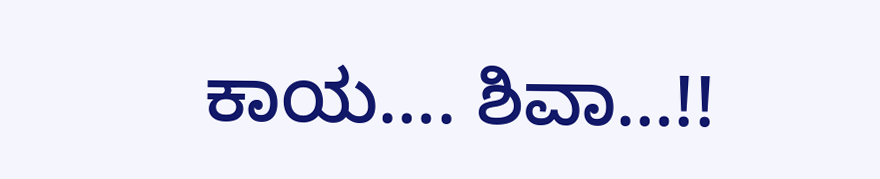ಕಾಯ…. ಶಿವಾ…!!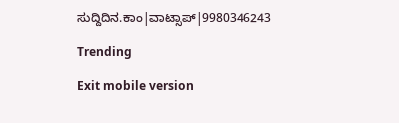ಸುದ್ದಿದಿನ.ಕಾಂ|ವಾಟ್ಸಾಪ್|9980346243

Trending

Exit mobile version